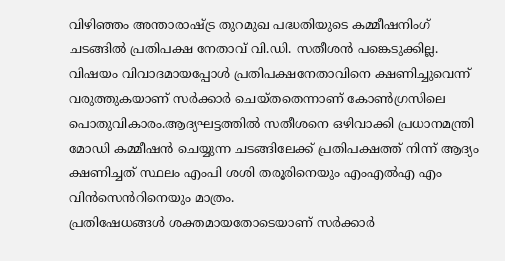വിഴിഞ്ഞം അന്താരാഷ്ട്ര തുറമുഖ പദ്ധതിയുടെ കമ്മീഷനിംഗ് ചടങ്ങിൽ പ്രതിപക്ഷ നേതാവ് വി.ഡി. സതീശൻ പങ്കെടുക്കില്ല. വിഷയം വിവാദമായപ്പോൾ പ്രതിപക്ഷനേതാവിനെ ക്ഷണിച്ചുവെന്ന് വരുത്തുകയാണ് സർക്കാർ ചെയ്തതെന്നാണ് കോൺഗ്രസിലെ പൊതുവികാരം.ആദ്യഘട്ടത്തിൽ സതീശനെ ഒഴിവാക്കി പ്രധാനമന്ത്രി മോഡി കമ്മീഷൻ ചെയ്യുന്ന ചടങ്ങിലേക്ക് പ്രതിപക്ഷത്ത് നിന്ന് ആദ്യം ക്ഷണിച്ചത് സ്ഥലം എംപി ശശി തരൂരിനെയും എംഎൽഎ എം വിൻസെൻറിനെയും മാത്രം.
പ്രതിഷേധങ്ങൾ ശക്തമായതോടെയാണ് സർക്കാർ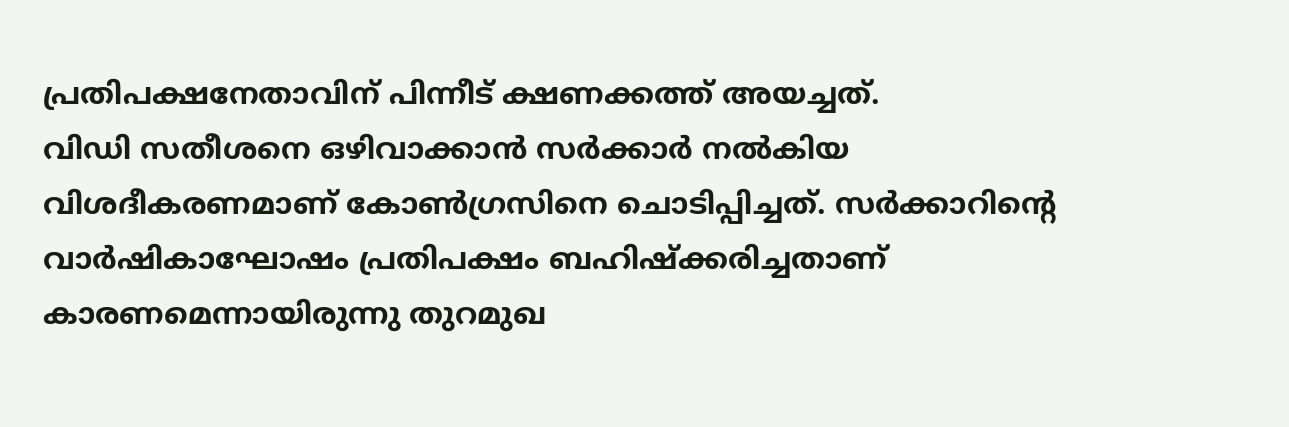പ്രതിപക്ഷനേതാവിന് പിന്നീട് ക്ഷണക്കത്ത് അയച്ചത്.
വിഡി സതീശനെ ഒഴിവാക്കാൻ സർക്കാർ നൽകിയ വിശദീകരണമാണ് കോൺഗ്രസിനെ ചൊടിപ്പിച്ചത്. സർക്കാറിന്റെ വാർഷികാഘോഷം പ്രതിപക്ഷം ബഹിഷ്ക്കരിച്ചതാണ് കാരണമെന്നായിരുന്നു തുറമുഖ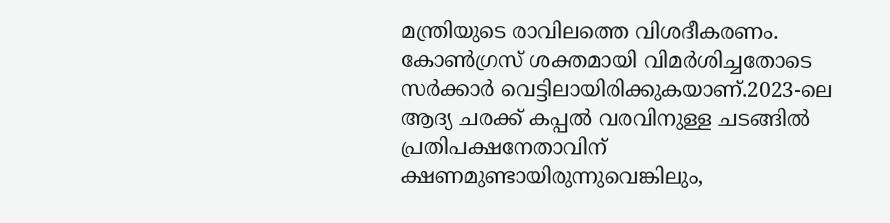മന്ത്രിയുടെ രാവിലത്തെ വിശദീകരണം. കോൺഗ്രസ് ശക്തമായി വിമർശിച്ചതോടെ സർക്കാർ വെട്ടിലായിരിക്കുകയാണ്.2023-ലെ ആദ്യ ചരക്ക് കപ്പൽ വരവിനുള്ള ചടങ്ങിൽ പ്രതിപക്ഷനേതാവിന് ക്ഷണമുണ്ടായിരുന്നുവെങ്കിലും,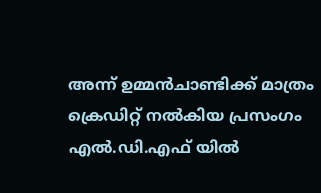അന്ന് ഉമ്മൻചാണ്ടിക്ക് മാത്രം ക്രെഡിറ്റ് നൽകിയ പ്രസംഗം എൽ.ഡി.എഫ് യിൽ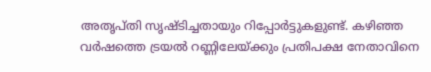അതൃപ്തി സൃഷ്ടിച്ചതായും റിപ്പോർട്ടുകളുണ്ട്. കഴിഞ്ഞ വർഷത്തെ ട്രയൽ റണ്ണിലേയ്ക്കും പ്രതിപക്ഷ നേതാവിനെ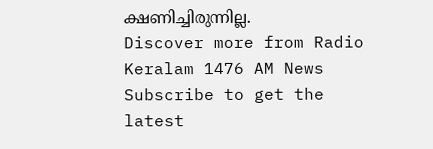ക്ഷണിച്ചിരുന്നില്ല.
Discover more from Radio Keralam 1476 AM News
Subscribe to get the latest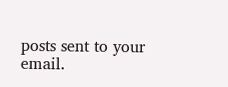posts sent to your email.